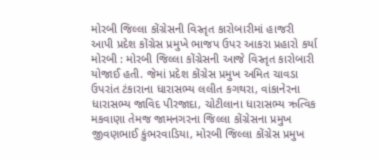મોરબી જિલ્લા કોંગ્રેસની વિસ્તૃત કારોબારીમાં હાજરી આપી પ્રદેશ કોંગ્રેસ પ્રમુખે ભાજપ ઉપર આકરા પ્રહારો કર્યા મોરબી : મોરબી જિલ્લા કોંગ્રેસની આજે વિસ્તૃત કારોબારી યોજાઈ હતી. જેમાં પ્રદેશ કોંગ્રેસ પ્રમુખ અમિત ચાવડા ઉપરાંત ટંકારાના ધારાસભ્ય લલીત કગથરા, વાંકાનેરના ધારાસભ્ય જાવિદ પીરજાદા, ચોટીલાના ધારાસભ્ય ઋત્વિક મકવાણા તેમજ જામનગરના જિલ્લા કોંગ્રેસના પ્રમુખ જીવણભાઈ કુંભરવાડિયા, મોરબી જિલ્લા કોંગ્રેસ પ્રમુખ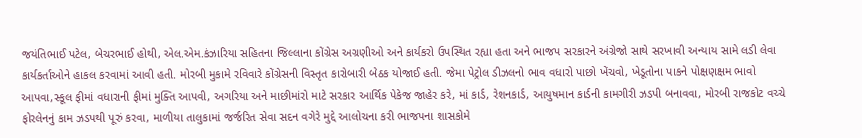જયંતિભાઈ પટેલ, બેચરભાઈ હોથી, એલ.એમ.કંઝારિયા સહિતના જિલ્લાના કોંગ્રેસ અગ્રણીઓ અને કાર્યકરો ઉપસ્થિત રહ્યા હતા અને ભાજપ સરકારને અંગ્રેજો સાથે સરખાવી અન્યાય સામે લડી લેવા કાર્યકર્તાઓને હાકલ કરવામાં આવી હતી. મોરબી મુકામે રવિવારે કોંગ્રેસની વિસ્તૃત કારોબારી બેઠક યોજાઈ હતી. જેમા પેટ્રોલ ડીઝલનો ભાવ વધારો પાછો ખેંચવો, ખેડૂતોના પાકને પોક્ષણક્ષમ ભાવો આપવા,સ્કૂલ ફીમાં વધારાની ફીમાં મુક્તિ આપવી, અગરિયા અને માછીમાંરો માટે સરકાર આર્થિક પેકેજ જાહેર કરે, માં કાર્ડ, રેશનકાર્ડ, આયુષમાન કાર્ડની કામગીરી ઝડપી બનાવવા, મોરબી રાજકોટ વચ્ચે ફોરલેનનું કામ ઝડપથી પૂરું કરવા, માળીયા તાલુકામાં જર્જરિત સેવા સદન વગેરે મુદ્દે આલોચના કરી ભાજપના શાસકોમે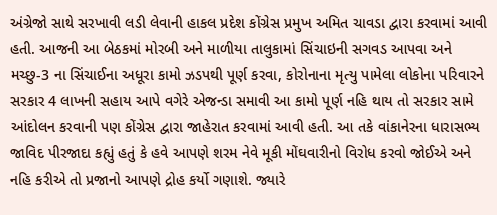અંગ્રેજો સાથે સરખાવી લડી લેવાની હાકલ પ્રદેશ કોંગ્રેસ પ્રમુખ અમિત ચાવડા દ્વારા કરવામાં આવી હતી. આજની આ બેઠકમાં મોરબી અને માળીયા તાલુકામાં સિંચાઇની સગવડ આપવા અને મચ્છુ-3 ના સિંચાઈના અધૂરા કામો ઝડપથી પૂર્ણ કરવા, કોરોનાના મૃત્યુ પામેલા લોકોના પરિવારને સરકાર 4 લાખની સહાય આપે વગેરે એજન્ડા સમાવી આ કામો પૂર્ણ નહિ થાય તો સરકાર સામે આંદોલન કરવાની પણ કોંગ્રેસ દ્વારા જાહેરાત કરવામાં આવી હતી. આ તકે વાંકાનેરના ધારાસભ્ય જાવિદ પીરજાદા કહ્યું હતું કે હવે આપણે શરમ નેવે મૂકી મોંઘવારીનો વિરોધ કરવો જોઈએ અને નહિ કરીએ તો પ્રજાનો આપણે દ્રોહ કર્યો ગણાશે. જ્યારે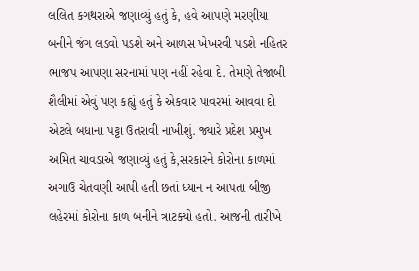લલિત કગથરાએ જણાવ્યું હતું કે, હવે આપણે મરણીયા બનીને જંગ લડવો પડશે અને આળસ ખેખરવી પડશે નહિતર ભાજપ આપણા સરનામાં પણ નહીં રહેવા દે. તેમણે તેજાબી શૈલીમાં એવું પણ કહ્યું હતું કે એકવાર પાવરમાં આવવા દો એટલે બધાના પટ્ટા ઉતરાવી નાખીશું. જ્યારે પ્રદેશ પ્રમુખ અમિત ચાવડાએ જણાવ્યું હતું કે,સરકારને કોરોના કાળમાં અગાઉ ચેતવણી આપી હતી છતાં ધ્યાન ન આપતા બીજી લહેરમાં કોરોના કાળ બનીને ત્રાટક્યો હતો. આજની તારીખે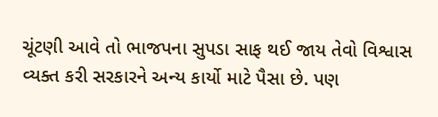ચૂંટણી આવે તો ભાજપના સુપડા સાફ થઈ જાય તેવો વિશ્વાસ વ્યક્ત કરી સરકારને અન્ય કાર્યો માટે પૈસા છે. પણ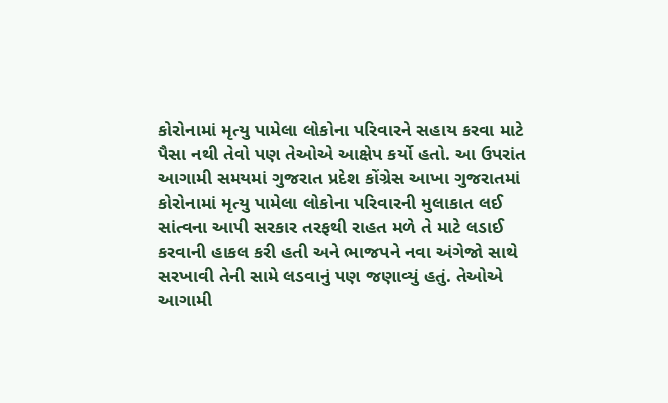કોરોનામાં મૃત્યુ પામેલા લોકોના પરિવારને સહાય કરવા માટે પૈસા નથી તેવો પણ તેઓએ આક્ષેપ કર્યો હતો. આ ઉપરાંત આગામી સમયમાં ગુજરાત પ્રદેશ કોંગ્રેસ આખા ગુજરાતમાં કોરોનામાં મૃત્યુ પામેલા લોકોના પરિવારની મુલાકાત લઈ સાંત્વના આપી સરકાર તરફથી રાહત મળે તે માટે લડાઈ કરવાની હાકલ કરી હતી અને ભાજપને નવા અંગેજો સાથે સરખાવી તેની સામે લડવાનું પણ જણાવ્યું હતું. તેઓએ આગામી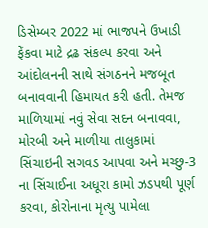ડિસેમ્બર 2022 માં ભાજપને ઉખાડી ફેંકવા માટે દ્રઢ સંકલ્પ કરવા અને આંદોલનની સાથે સંગઠનને મજબૂત બનાવવાની હિમાયત કરી હતી. તેમજ માળિયામાં નવું સેવા સદન બનાવવા, મોરબી અને માળીયા તાલુકામાં સિંચાઇની સગવડ આપવા અને મચ્છુ-3 ના સિંચાઈના અધૂરા કામો ઝડપથી પૂર્ણ કરવા, કોરોનાના મૃત્યુ પામેલા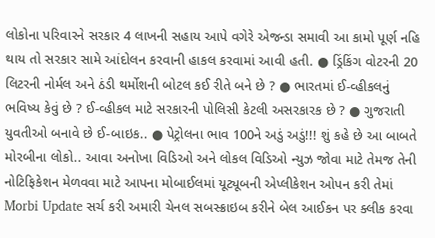લોકોના પરિવારને સરકાર 4 લાખની સહાય આપે વગેરે એજન્ડા સમાવી આ કામો પૂર્ણ નહિ થાય તો સરકાર સામે આંદોલન કરવાની હાકલ કરવામાં આવી હતી. ● ડ્રિંકિંગ વોટરની 20 લિટરની નોર્મલ અને ઠંડી થર્મોશની બોટલ કઈ રીતે બને છે ? ● ભારતમાં ઈ-વ્હીકલનું ભવિષ્ય કેવું છે ? ઈ-વ્હીકલ માટે સરકારની પોલિસી કેટલી અસરકારક છે ? ● ગુજરાતી યુવતીઓ બનાવે છે ઈ-બાઇક.. ● પેટ્રોલના ભાવ 100ને અડું અડું!!! શું કહે છે આ બાબતે મોરબીના લોકો.. આવા અનોખા વિડિઓ અને લોકલ વિડિઓ ન્યુઝ જોવા માટે તેમજ તેની નોટિફિકેશન મેળવવા માટે આપના મોબાઈલમાં યૂટ્યૂબની એપ્લીકેશન ઓપન કરી તેમાં Morbi Update સર્ચ કરી અમારી ચેનલ સબસ્ક્રાઇબ કરીને બેલ આઈકન પર ક્લીક કરવા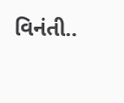વિનંતી..